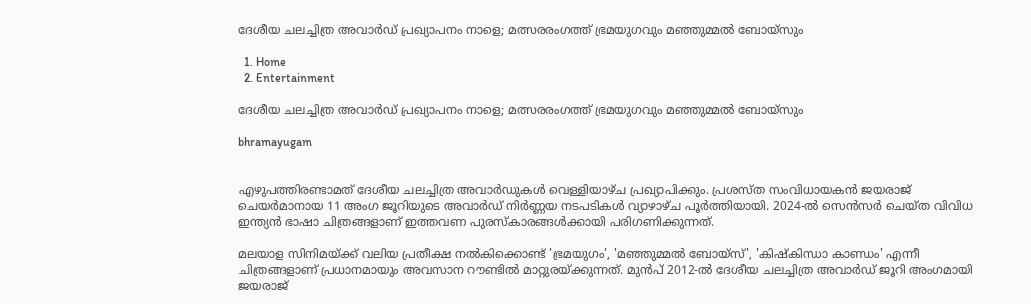ദേശീയ ചലച്ചിത്ര അവാർഡ് പ്രഖ്യാപനം നാളെ; മത്സരരംഗത്ത് ഭ്രമയുഗവും മഞ്ഞുമ്മൽ ബോയ്സും

  1. Home
  2. Entertainment

ദേശീയ ചലച്ചിത്ര അവാർഡ് പ്രഖ്യാപനം നാളെ; മത്സരരംഗത്ത് ഭ്രമയുഗവും മഞ്ഞുമ്മൽ ബോയ്സും

bhramayugam


എഴുപത്തിരണ്ടാമത് ദേശീയ ചലച്ചിത്ര അവാർഡുകൾ വെള്ളിയാഴ്ച പ്രഖ്യാപിക്കും. പ്രശസ്ത സംവിധായകൻ ജയരാജ് ചെയർമാനായ 11 അംഗ ജൂറിയുടെ അവാർഡ് നിർണ്ണയ നടപടികൾ വ്യാഴാഴ്ച പൂർത്തിയായി. 2024-ൽ സെൻസർ ചെയ്ത വിവിധ ഇന്ത്യൻ ഭാഷാ ചിത്രങ്ങളാണ് ഇത്തവണ പുരസ്കാരങ്ങൾക്കായി പരിഗണിക്കുന്നത്.

മലയാള സിനിമയ്ക്ക് വലിയ പ്രതീക്ഷ നൽകിക്കൊണ്ട് 'ഭ്രമയുഗം', 'മഞ്ഞുമ്മൽ ബോയ്സ്', 'കിഷ്കിന്ധാ കാണ്ഡം' എന്നീ ചിത്രങ്ങളാണ് പ്രധാനമായും അവസാന റൗണ്ടിൽ മാറ്റുരയ്ക്കുന്നത്. മുൻപ് 2012-ൽ ദേശീയ ചലച്ചിത്ര അവാർഡ് ജൂറി അംഗമായി ജയരാജ്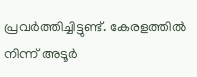പ്രവർത്തിച്ചിട്ടുണ്ട്. കേരളത്തിൽ നിന്ന് അടൂർ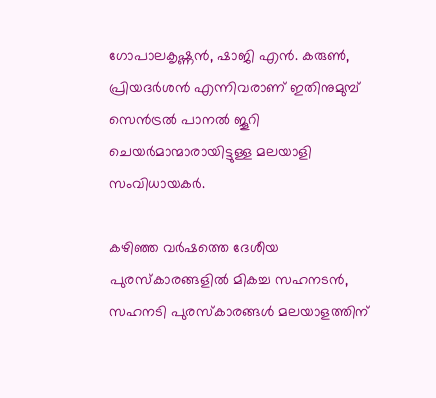ഗോപാലകൃഷ്ണൻ, ഷാജി എൻ. കരുൺ, പ്രിയദർശൻ എന്നിവരാണ് ഇതിനുമുമ്പ് സെൻട്രൽ പാനൽ ജൂറി ചെയർമാന്മാരായിട്ടുള്ള മലയാളി സംവിധായകർ.

കഴിഞ്ഞ വർഷത്തെ ദേശീയ പുരസ്കാരങ്ങളിൽ മികച്ച സഹനടൻ, സഹനടി പുരസ്കാരങ്ങൾ മലയാളത്തിന്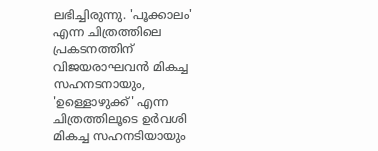ലഭിച്ചിരുന്നു. 'പൂക്കാലം' എന്ന ചിത്രത്തിലെ പ്രകടനത്തിന് വിജയരാഘവൻ മികച്ച സഹനടനായും, 'ഉള്ളൊഴുക്ക്' എന്ന ചിത്രത്തിലൂടെ ഉർവശി മികച്ച സഹനടിയായും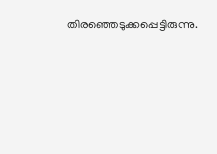തിരഞ്ഞെടുക്കപ്പെട്ടിരുന്നു.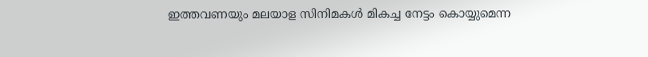ഇത്തവണയും മലയാള സിനിമകൾ മികച്ച നേട്ടം കൊയ്യുമെന്ന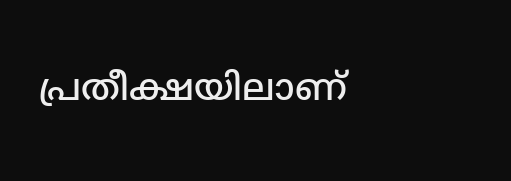പ്രതീക്ഷയിലാണ്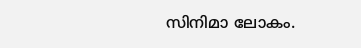സിനിമാ ലോകം.